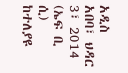አዲስ አበባ፣ ህዳር 3፣ 2014 (ኤፍ ቢ ሲ) ከተለያዩ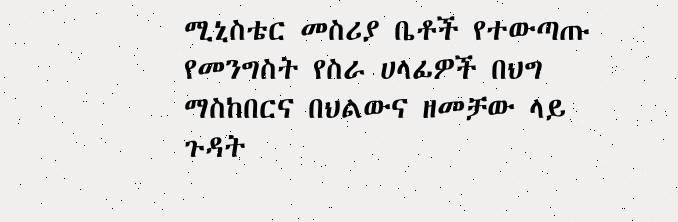ሚኒስቴር መስሪያ ቤቶች የተውጣጡ የመንግስት የስራ ሀላፊዎች በህግ ማስከበርና በህልውና ዘመቻው ላይ ጉዳት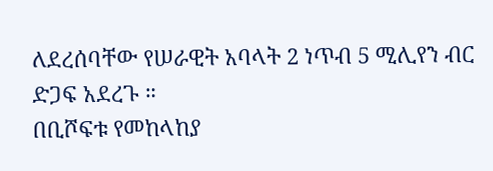ለደረሰባቸው የሠራዊት አባላት 2 ነጥብ 5 ሚሊየን ብር ድጋፍ አደረጉ ።
በቢሾፍቱ የመከላከያ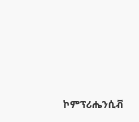ኮምፕሪሔንሲቭ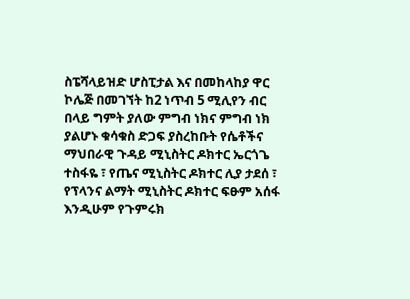ስፔሻላይዝድ ሆስፒታል እና በመከላከያ ዋር ኮሌጅ በመገኘት ከ2 ነጥብ 5 ሚሊየን ብር በላይ ግምት ያለው ምግብ ነክና ምግብ ነክ ያልሆኑ ቁሳቁስ ድጋፍ ያስረከቡት የሴቶችና ማህበራዊ ጉዳይ ሚኒስትር ዶክተር ኤርጎጌ ተስፋዬ ፣ የጤና ሚኒስትር ዶክተር ሊያ ታደሰ ፣ የፕላንና ልማት ሚኒስትር ዶክተር ፍፁም አሰፋ እንዲሁም የጉምሩክ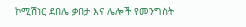ኮሚሽነር ደበሌ ቃበታ እና ሌሎች የመንግስት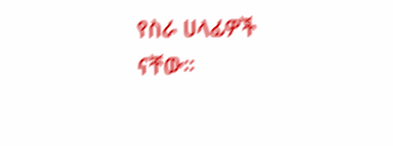የስራ ሀላፊዎች ናቸው።